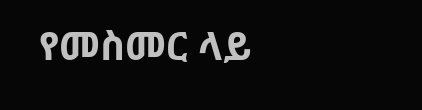የመስመር ላይ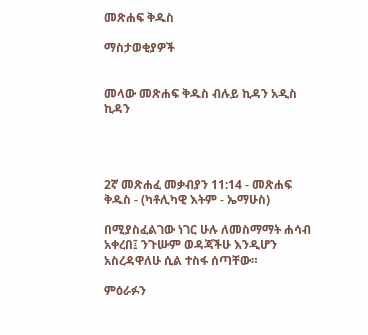መጽሐፍ ቅዱስ

ማስታወቂያዎች


መላው መጽሐፍ ቅዱስ ብሉይ ኪዳን አዲስ ኪዳን




2ኛ መጽሐፈ መቃብያን 11:14 - መጽሐፍ ቅዱስ - (ካቶሊካዊ እትም - ኤማሁስ)

በሚያስፈልገው ነገር ሁሉ ለመስማማት ሐሳብ አቀረበ፤ ንጉሡም ወዳጃችሁ እንዲሆን አስረዳዋለሁ ሲል ተስፋ ሰጣቸው።

ምዕራፉን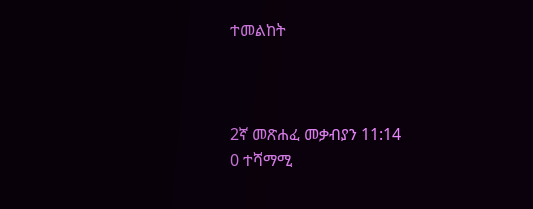ተመልከት



2ኛ መጽሐፈ መቃብያን 11:14
0 ተሻማሚ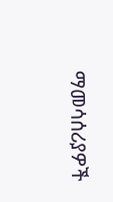ማመሳሰሪያዎች